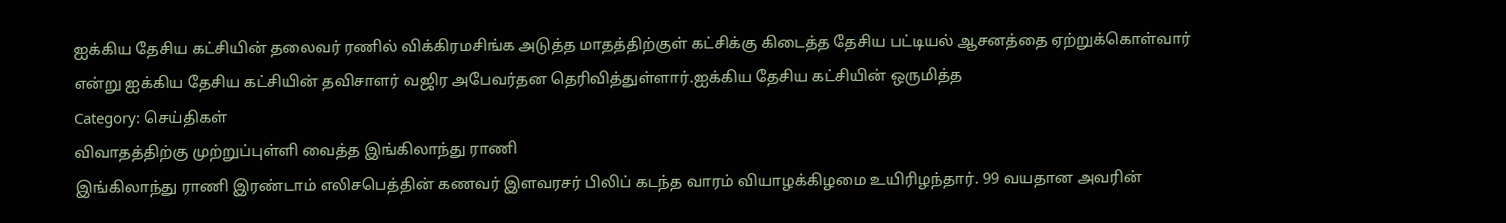ஐக்கிய தேசிய கட்சியின் தலைவர் ரணில் விக்கிரமசிங்க அடுத்த மாதத்திற்குள் கட்சிக்கு கிடைத்த தேசிய பட்டியல் ஆசனத்தை ஏற்றுக்கொள்வார் என்று ஐக்கிய தேசிய கட்சியின் தவிசாளர் வஜிர அபேவர்தன தெரிவித்துள்ளார்.ஐக்கிய தேசிய கட்சியின் ஒருமித்த
Category: செய்திகள்
விவாதத்திற்கு முற்றுப்புள்ளி வைத்த இங்கிலாந்து ராணி
இங்கிலாந்து ராணி இரண்டாம் எலிசபெத்தின் கணவர் இளவரசர் பிலிப் கடந்த வாரம் வியாழக்கிழமை உயிரிழந்தார். 99 வயதான அவரின்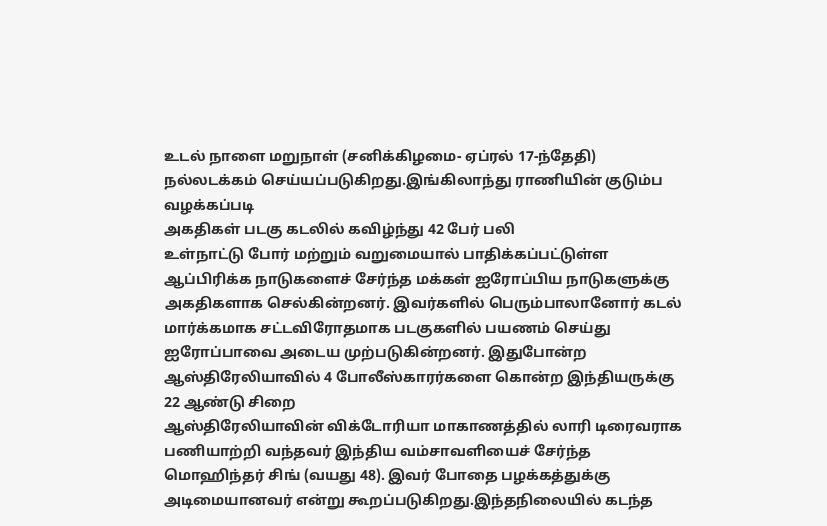உடல் நாளை மறுநாள் (சனிக்கிழமை- ஏப்ரல் 17-ந்தேதி) நல்லடக்கம் செய்யப்படுகிறது.இங்கிலாந்து ராணியின் குடும்ப வழக்கப்படி
அகதிகள் படகு கடலில் கவிழ்ந்து 42 பேர் பலி
உள்நாட்டு போர் மற்றும் வறுமையால் பாதிக்கப்பட்டுள்ள ஆப்பிரிக்க நாடுகளைச் சேர்ந்த மக்கள் ஐரோப்பிய நாடுகளுக்கு அகதிகளாக செல்கின்றனர். இவர்களில் பெரும்பாலானோர் கடல் மார்க்கமாக சட்டவிரோதமாக படகுகளில் பயணம் செய்து ஐரோப்பாவை அடைய முற்படுகின்றனர். இதுபோன்ற
ஆஸ்திரேலியாவில் 4 போலீஸ்காரர்களை கொன்ற இந்தியருக்கு 22 ஆண்டு சிறை
ஆஸ்திரேலியாவின் விக்டோரியா மாகாணத்தில் லாரி டிரைவராக பணியாற்றி வந்தவர் இந்திய வம்சாவளியைச் சேர்ந்த மொஹிந்தர் சிங் (வயது 48). இவர் போதை பழக்கத்துக்கு அடிமையானவர் என்று கூறப்படுகிறது.இந்தநிலையில் கடந்த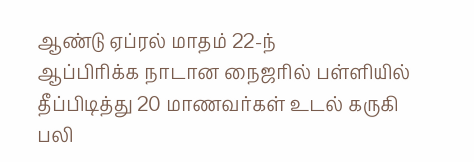ஆண்டு ஏப்ரல் மாதம் 22-ந்
ஆப்பிரிக்க நாடான நைஜரில் பள்ளியில் தீப்பிடித்து 20 மாணவர்கள் உடல் கருகி பலி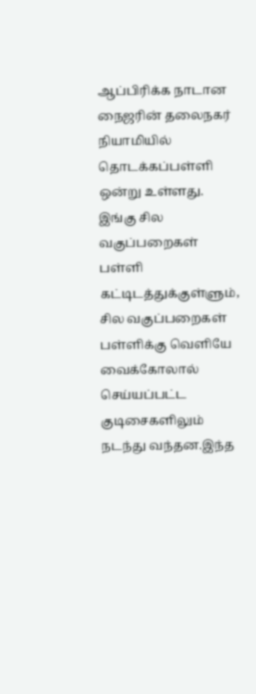ஆப்பிரிக்க நாடான நைஜரின் தலைநகர் நியாமியில் தொடக்கப்பள்ளி ஒன்று உள்ளது. இங்கு சில வகுப்பறைகள் பள்ளி கட்டிடத்துக்குள்ளும், சில வகுப்பறைகள் பள்ளிக்கு வெளியே வைக்கோலால் செய்யப்பட்ட குடிசைகளிலும் நடந்து வந்தன.இந்த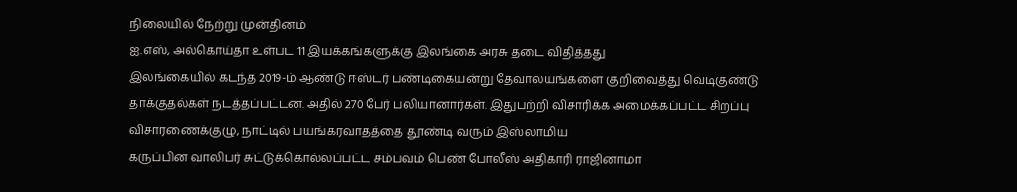நிலையில் நேற்று முன்தினம்
ஐ.எஸ், அல்கொய்தா உள்பட 11 இயக்கங்களுக்கு இலங்கை அரசு தடை விதித்தது
இலங்கையில் கடந்த 2019-ம் ஆண்டு ஈஸ்டர் பண்டிகையன்று தேவாலயங்களை குறிவைத்து வெடிகுண்டு தாக்குதல்கள் நடத்தப்பட்டன. அதில் 270 பேர் பலியானார்கள். இதுபற்றி விசாரிக்க அமைக்கப்பட்ட சிறப்பு விசாரணைக்குழு, நாட்டில் பயங்கரவாதத்தை தூண்டி வரும் இஸ்லாமிய
கருப்பின வாலிபர் சுட்டுக்கொல்லப்பட்ட சம்பவம் பெண் போலீஸ் அதிகாரி ராஜினாமா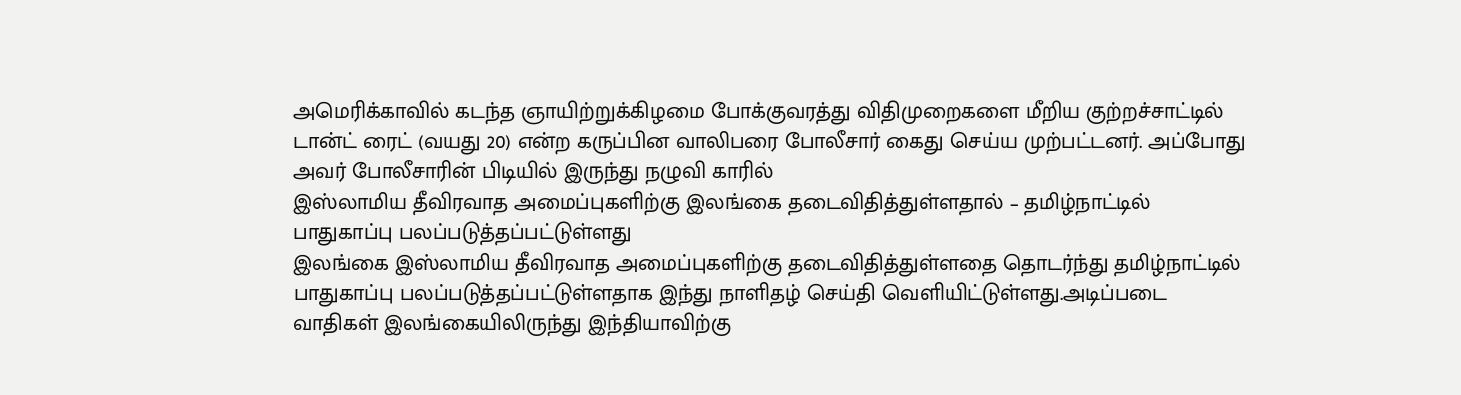அமெரிக்காவில் கடந்த ஞாயிற்றுக்கிழமை போக்குவரத்து விதிமுறைகளை மீறிய குற்றச்சாட்டில் டான்ட் ரைட் (வயது 20) என்ற கருப்பின வாலிபரை போலீசார் கைது செய்ய முற்பட்டனர். அப்போது அவர் போலீசாரின் பிடியில் இருந்து நழுவி காரில்
இஸ்லாமிய தீவிரவாத அமைப்புகளிற்கு இலங்கை தடைவிதித்துள்ளதால் – தமிழ்நாட்டில் பாதுகாப்பு பலப்படுத்தப்பட்டுள்ளது
இலங்கை இஸ்லாமிய தீவிரவாத அமைப்புகளிற்கு தடைவிதித்துள்ளதை தொடர்ந்து தமிழ்நாட்டில் பாதுகாப்பு பலப்படுத்தப்பட்டுள்ளதாக இந்து நாளிதழ் செய்தி வெளியிட்டுள்ளது.அடிப்படை வாதிகள் இலங்கையிலிருந்து இந்தியாவிற்கு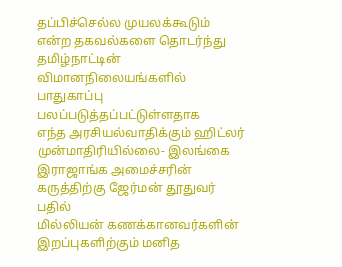தப்பிச்செல்ல முயலக்கூடும் என்ற தகவல்களை தொடர்ந்து தமிழ்நாட்டின் விமானநிலையங்களில் பாதுகாப்பு பலப்படுத்தப்பட்டுள்ளதாக
எந்த அரசியல்வாதிக்கும் ஹிட்லர் முன்மாதிரியில்லை- இலங்கை இராஜாங்க அமைச்சரின் கருத்திற்கு ஜேர்மன் தூதுவர் பதில்
மில்லியன் கணக்கானவர்களின் இறப்புகளிற்கும் மனித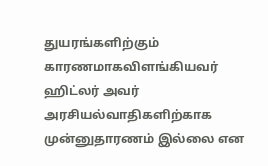துயரங்களிற்கும் காரணமாகவிளங்கியவர் ஹிட்லர் அவர் அரசியல்வாதிகளிற்காக முன்னுதாரணம் இல்லை என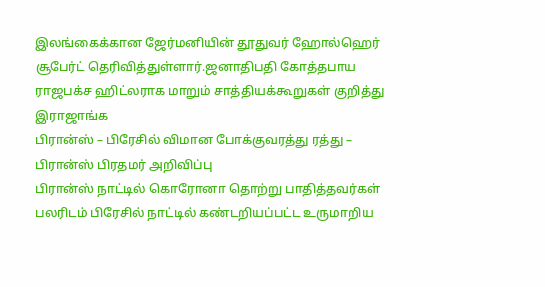இலங்கைக்கான ஜேர்மனியின் தூதுவர் ஹோல்ஹெர் சூபேர்ட் தெரிவித்துள்ளார்.ஜனாதிபதி கோத்தபாய ராஜபக்ச ஹிட்லராக மாறும் சாத்தியக்கூறுகள் குறித்து இராஜாங்க
பிரான்ஸ் – பிரேசில் விமான போக்குவரத்து ரத்து – பிரான்ஸ் பிரதமர் அறிவிப்பு
பிரான்ஸ் நாட்டில் கொரோனா தொற்று பாதித்தவர்கள் பலரிடம் பிரேசில் நாட்டில் கண்டறியப்பட்ட உருமாறிய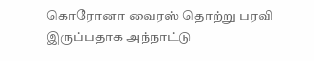கொரோனா வைரஸ் தொற்று பரவி இருப்பதாக அந்நாட்டு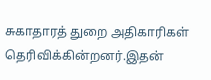சுகாதாரத் துறை அதிகாரிகள் தெரிவிக்கின்றனர்.இதன்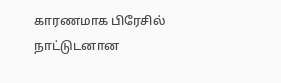காரணமாக பிரேசில் நாட்டுடனான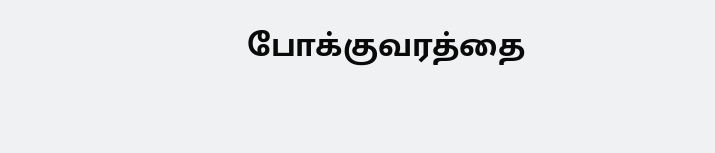போக்குவரத்தை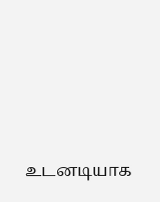உடனடியாக